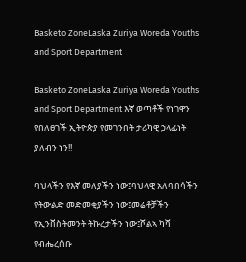Basketo ZoneLaska Zuriya Woreda Youths and Sport Department

Basketo ZoneLaska Zuriya Woreda Youths and Sport Department እኛ ወጣቶች የነገዋን የበለፀገች ኢትዮጵያ የመገንበት ታሪካዊ ኃላፊነት ያለብን ነን!!

ባህላችን የእኛ መለያችን ነው፤ባህላዊ አለባበሳችን የትውልድ መድመቂያችን ነው፤መሬቶቻችን የኢንቨስትመንት ትኩረታችን ነው፤ሾልኣ ካሻ የብሔረሰቡ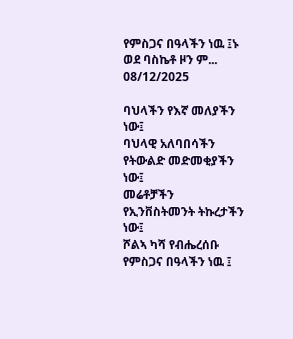የምስጋና በዓላችን ነዉ ፤ኑ ወደ ባስኬቶ ዞን ም...
08/12/2025

ባህላችን የእኛ መለያችን ነው፤
ባህላዊ አለባበሳችን የትውልድ መድመቂያችን ነው፤
መሬቶቻችን የኢንቨስትመንት ትኩረታችን ነው፤
ሾልኣ ካሻ የብሔረሰቡ የምስጋና በዓላችን ነዉ ፤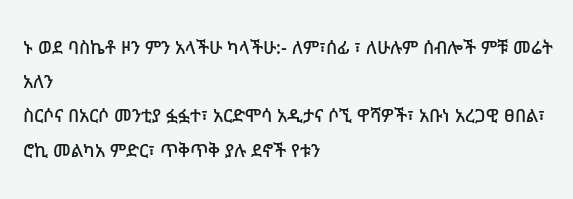ኑ ወደ ባስኬቶ ዞን ምን አላችሁ ካላችሁ:- ለም፣ሰፊ ፣ ለሁሉም ሰብሎች ምቹ መሬት አለን
ስርሶና በአርሶ መንቲያ ፏፏተ፣ አርድሞሳ አዲታና ሶኚ ዋሻዎች፣ አቡነ አረጋዊ ፀበል፣ ሮኪ መልካአ ምድር፣ ጥቅጥቅ ያሉ ደኖች የቱን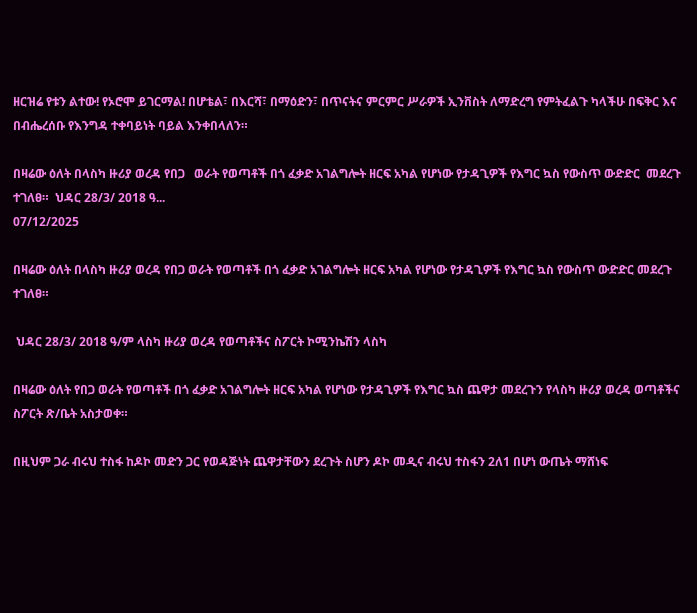ዘርዝሬ የቱን ልተው! የኦሮሞ ይገርማል! በሆቴል፣ በእርሻ፣ በማዕድን፣ በጥናትና ምርምር ሥራዎች ኢንቨስት ለማድረግ የምትፈልጉ ካላችሁ በፍቅር እና በብሔረሰቡ የእንግዳ ተቀባይነት ባይል እንቀበላለን።

በዛሬው ዕለት በላስካ ዙሪያ ወረዳ የበጋ   ወራት የወጣቶች በጎ ፈቃድ አገልግሎት ዘርፍ አካል የሆነው የታዳጊዎች የእግር ኳስ የውስጥ ውድድር  መደረጉ ተገለፀ።  ህዳር 28/3/ 2018 ዓ...
07/12/2025

በዛሬው ዕለት በላስካ ዙሪያ ወረዳ የበጋ ወራት የወጣቶች በጎ ፈቃድ አገልግሎት ዘርፍ አካል የሆነው የታዳጊዎች የእግር ኳስ የውስጥ ውድድር መደረጉ ተገለፀ።

 ህዳር 28/3/ 2018 ዓ/ም ላስካ ዙሪያ ወረዳ የወጣቶችና ስፖርት ኮሚንኬሽን ላስካ

በዛሬው ዕለት የበጋ ወራት የወጣቶች በጎ ፈቃድ አገልግሎት ዘርፍ አካል የሆነው የታዳጊዎች የእግር ኳስ ጨዋታ መደረጉን የላስካ ዙሪያ ወረዳ ወጣቶችና ስፖርት ጽ/ቤት አስታወቀ።

በዚህም ጋራ ብሩህ ተስፋ ከዶኮ መድን ጋር የወዳጅነት ጨዋታቸውን ደረጉት ስሆን ዶኮ መዲና ብሩህ ተስፋን 2ለ1 በሆነ ውጤት ማሸነፍ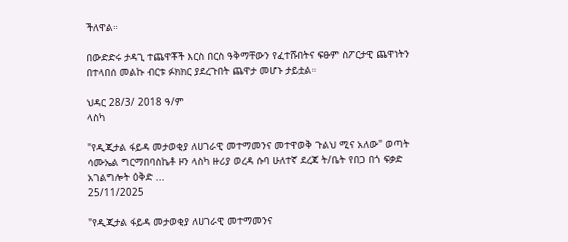ችለዋል።

በውድድሩ ታዳጊ ተጨዋቾች እርስ በርስ ዓቅማቸውን የፈተሹበትና ፍፁም ስፖርታዊ ጨዋነትን በተላበሰ መልኩ ብርቱ ፉክክር ያደረጉበት ጨዋታ መሆኑ ታይቷል።

ህዳር 28/3/ 2018 ዓ/ም
ላስካ

"የዲጂታል ፋይዳ መታወቂያ ለሀገራዊ መተማመንና መተዋወቅ ጉልህ ሚና አለው" ወጣት ሳሙኤል ግርማበባስኬቶ ዞን ላስካ ዙሪያ ወረዳ ሱባ ሁለተኛ ደረጃ ት/ቤት የበጋ በጎ ፍቃድ አገልግሎት ዕቅድ ...
25/11/2025

"የዲጂታል ፋይዳ መታወቂያ ለሀገራዊ መተማመንና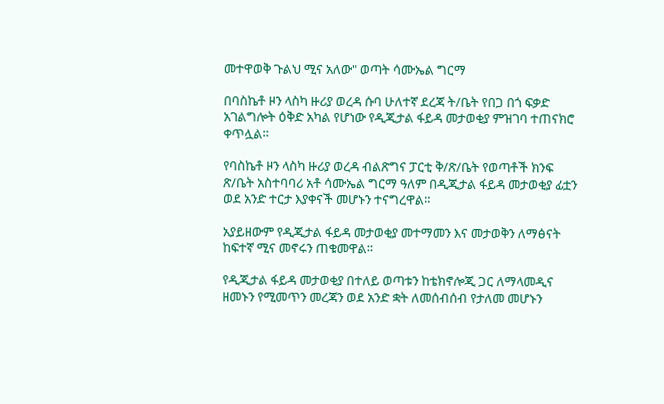መተዋወቅ ጉልህ ሚና አለው" ወጣት ሳሙኤል ግርማ

በባስኬቶ ዞን ላስካ ዙሪያ ወረዳ ሱባ ሁለተኛ ደረጃ ት/ቤት የበጋ በጎ ፍቃድ አገልግሎት ዕቅድ አካል የሆነው የዲጂታል ፋይዳ መታወቂያ ምዝገባ ተጠናክሮ ቀጥሏል።

የባስኬቶ ዞን ላስካ ዙሪያ ወረዳ ብልጽግና ፓርቲ ቅ/ጽ/ቤት የወጣቶች ክንፍ ጽ/ቤት አስተባባሪ አቶ ሳሙኤል ግርማ ዓለም በዲጂታል ፋይዳ መታወቂያ ፊቷን ወደ አንድ ተርታ እያቀናች መሆኑን ተናግረዋል።

አያይዘውም የዲጂታል ፋይዳ መታወቂያ መተማመን እና መታወቅን ለማፅናት ከፍተኛ ሚና መኖሩን ጠቁመዋል።

የዲጂታል ፋይዳ መታወቂያ በተለይ ወጣቱን ከቴክኖሎጂ ጋር ለማላመዲና ዘመኑን የሚመጥን መረጃን ወደ አንድ ቋት ለመሰብሰብ የታለመ መሆኑን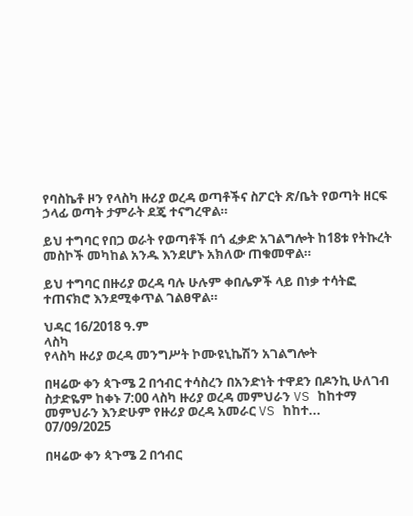የባስኬቶ ዞን የላስካ ዙሪያ ወረዳ ወጣቶችና ስፖርት ጽ/ቤት የወጣት ዘርፍ ኃላፊ ወጣት ታምራት ደጄ ተናግረዋል።

ይህ ተግባር የበጋ ወራት የወጣቶች በጎ ፈቃድ አገልግሎት ከ18ቱ የትኩረት መስኮች መካከል አንዱ እንደሆኑ አክለው ጠቁመዋል።

ይህ ተግባር በዙሪያ ወረዳ ባሉ ሁሉም ቀበሌዎች ላይ በነቃ ተሳትፎ ተጠናክሮ እንደሚቀጥል ገልፀዋል።

ህዳር 16/2018 ዓ.ም
ላስካ
የላስካ ዙሪያ ወረዳ መንግሥት ኮሙዩኒኬሽን አገልግሎት

በዛሬው ቀን ጳጉሜ 2 በኅብር ተሳስረን በአንድነት ተዋደን በዶንኪ ሁለገብ ስታድዬም ከቀኑ 7:00 ላስካ ዙሪያ ወረዳ መምህራን VS ከከተማ መምህራን እንድሁም የዙሪያ ወረዳ አመራር VS ከከተ...
07/09/2025

በዛሬው ቀን ጳጉሜ 2 በኅብር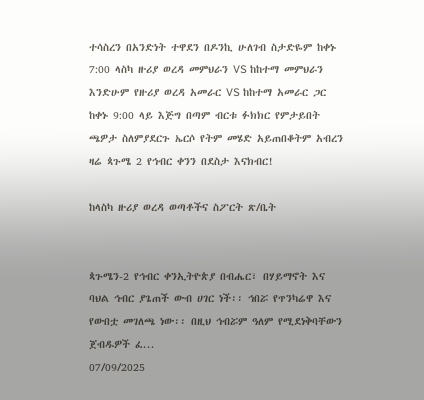ተሳስረን በአንድነት ተዋደን በዶንኪ ሁለገብ ስታድዬም ከቀኑ 7:00 ላስካ ዙሪያ ወረዳ መምህራን VS ከከተማ መምህራን እንድሁም የዙሪያ ወረዳ አመራር VS ከከተማ አመራር ጋር ከቀኑ 9:00 ላይ እጅግ በጣም ብርቱ ፉክክር የምታይበት ጫዎታ ስለምያደርጉ ኤርሶ የትም መሄድ አይጠበቆትም አብረን ዛሬ ጳጉሜ 2 የኅብር ቀንን በደስታ እናክብር!

ከላስካ ዙሪያ ወረዳ ወጣቶችና ስፖርት ጽ/ቤት


ጳጉሜን-2 የኅብር ቀንኢትዮጵያ በብሔር፣ በሃይማኖት እና ባህል ኅብር ያጌጠች ውብ ሀገር ነች፡፡ ኅበሯ የጥንካሬዋ እና የውበቷ መገለጫ ነው፡፡ በዚህ ኅብሯም ዓለም የሚደነቅባቸውን ጀብዱዎች ፈ...
07/09/2025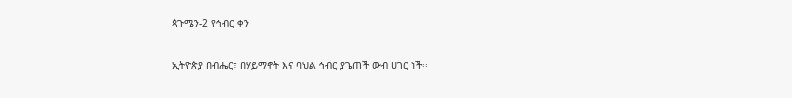ጳጉሜን-2 የኅብር ቀን

ኢትዮጵያ በብሔር፣ በሃይማኖት እና ባህል ኅብር ያጌጠች ውብ ሀገር ነች፡፡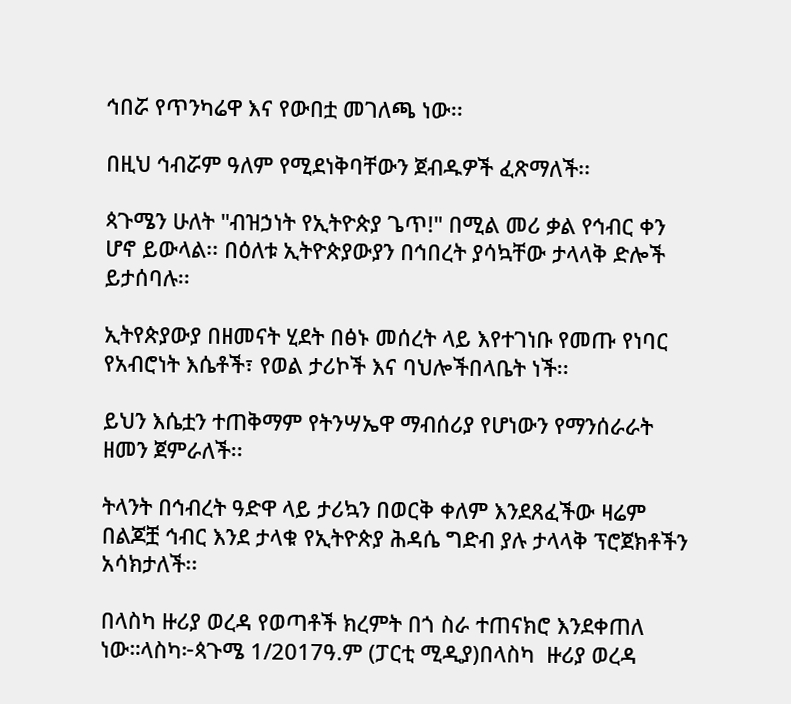ኅበሯ የጥንካሬዋ እና የውበቷ መገለጫ ነው፡፡

በዚህ ኅብሯም ዓለም የሚደነቅባቸውን ጀብዱዎች ፈጽማለች፡፡

ጳጉሜን ሁለት "ብዝኃነት የኢትዮጵያ ጌጥ!" በሚል መሪ ቃል የኅብር ቀን ሆኖ ይውላል፡፡ በዕለቱ ኢትዮጵያውያን በኅበረት ያሳኳቸው ታላላቅ ድሎች ይታሰባሉ፡፡

ኢትየጵያውያ በዘመናት ሂደት በፅኑ መሰረት ላይ እየተገነቡ የመጡ የነባር የአብሮነት እሴቶች፣ የወል ታሪኮች እና ባህሎችበላቤት ነች፡፡

ይህን እሴቷን ተጠቅማም የትንሣኤዋ ማብሰሪያ የሆነውን የማንሰራራት ዘመን ጀምራለች፡፡

ትላንት በኅብረት ዓድዋ ላይ ታሪኳን በወርቅ ቀለም እንደጸፈችው ዛሬም በልጆቿ ኅብር እንደ ታላቁ የኢትዮጵያ ሕዳሴ ግድብ ያሉ ታላላቅ ፕሮጀክቶችን አሳክታለች፡፡

በላስካ ዙሪያ ወረዳ የወጣቶች ክረምት በጎ ስራ ተጠናክሮ እንደቀጠለ ነው።ላስካ፦ጳጉሜ 1/2017ዓ.ም (ፓርቲ ሚዲያ)በላስካ  ዙሪያ ወረዳ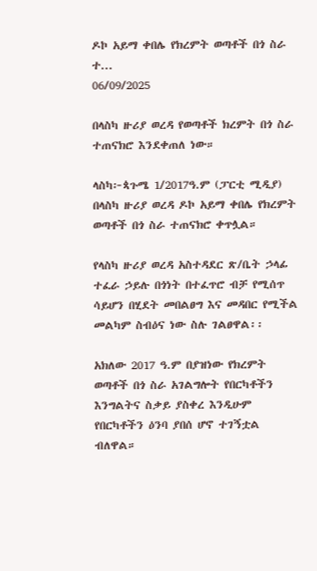ዶኮ አይማ ቀበሌ የክረምት ወጣቶች በጎ ስራ ተ...
06/09/2025

በላስካ ዙሪያ ወረዳ የወጣቶች ክረምት በጎ ስራ ተጠናክሮ እንደቀጠለ ነው።

ላስካ፦ጳጉሜ 1/2017ዓ.ም (ፓርቲ ሚዲያ)
በላስካ ዙሪያ ወረዳ ዶኮ አይማ ቀበሌ የክረምት ወጣቶች በጎ ስራ ተጠናክሮ ቀጥሏል።

የላስካ ዙሪያ ወረዳ አስተዳደር ጽ/ቤት ኃላፊ ተፈራ ኃይሉ በጎነት በተፈጥሮ ብቻ የሚሰጥ ሳይሆን በሂደት መበልፀግ እና መዳበር የሚችል መልካም ስብዕና ነው ስሉ ገልፀዋል፡፡

አክለው 2017 ዓ.ም በያዝነው የክረምት ወጣቶች በጎ ስራ አገልግሎት የበርካቶችን እንግልትና ስቃይ ያስቀረ እንዲሁም የበርካቶችን ዕንባ ያበሰ ሆኖ ተገኝቷል ብለዋል።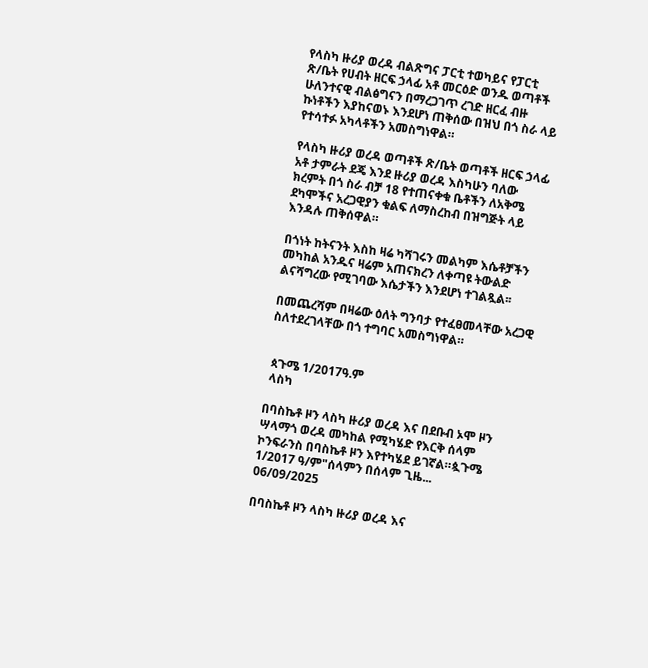የላስካ ዙሪያ ወረዳ ብልጽግና ፓርቲ ተወካይና የፓርቲ ጽ/ቤት የሀብት ዘርፍ ኃላፊ አቶ መርዕድ ወንዱ ወጣቶች ሁለንተናዊ ብልፅግናን በማረጋገጥ ረገድ ዘርፈ ብዙ ኩነቶችን እያከናወኑ እንደሆነ ጠቅሰው በዝህ በጎ ስራ ላይ የተሳተፉ አካላቶችን አመስግነዋል።

የላስካ ዙሪያ ወረዳ ወጣቶች ጽ/ቤት ወጣቶች ዘርፍ ኃላፊ አቶ ታምራት ደጄ እንደ ዙሪያ ወረዳ እስካሁን ባለው ክረምት በጎ ስራ ብቻ 18 የተጠናቀቁ ቤቶችን ለአቅሜ ደካሞችና አረጋዊያን ቁልፍ ለማስረከብ በዝግጅት ላይ እንዳሉ ጠቅሰዋል።

በጎነት ከትናንት እስከ ዛሬ ካሻገሩን መልካም እሴቶቻችን መካከል አንዱና ዛሬም አጠናክረን ለቀጣዩ ትውልድ ልናሻግረው የሚገባው እሴታችን እንደሆነ ተገልጿል፡፡

በመጨረሻም በዛሬው ዕለት ግንባታ የተፈፀመላቸው አረጋዊ ስለተደረገላቸው በጎ ተግባር አመስግነዋል።


 ጳጉሜ 1/2017ዓ.ም
 ላስካ

በባስኬቶ ዞን ላስካ ዙሪያ ወረዳ እና በደቡብ ኦሞ ዞን ሣላማጎ ወረዳ መካከል የሚካሄድ የእርቅ ሰላም ኮንፍራንስ በባስኬቶ ዞን እየተካሄደ ይገኛል።ጷጉሜ 1/2017 ዓ/ም"ሰላምን በሰላም ጊዜ...
06/09/2025

በባስኬቶ ዞን ላስካ ዙሪያ ወረዳ እና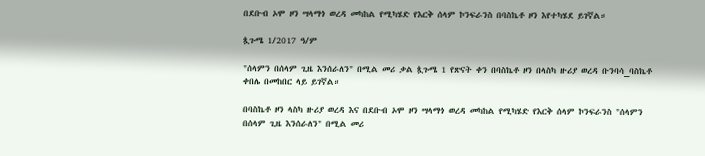በደቡብ ኦሞ ዞን ሣላማጎ ወረዳ መካከል የሚካሄድ የእርቅ ሰላም ኮንፍራንስ በባስኬቶ ዞን እየተካሄደ ይገኛል።

ጷጉሜ 1/2017 ዓ/ም

"ሰላምን በሰላም ጊዜ እንሰራለን" በሚል መሪ ቃል ጷጉሜ 1 የጽናት ቀን በባስኬቶ ዞን በላስካ ዙሪያ ወረዳ ቡንባሳ_ባስኬቶ ቀበሌ በመከበር ላይ ይገኛል።

በባስኬቶ ዞን ላስካ ዙሪያ ወረዳ እና በደቡብ ኦሞ ዞን ሣላማጎ ወረዳ መካከል የሚካሄድ የእርቅ ሰላም ኮንፍራንስ "ሰላምን በሰላም ጊዜ እንሰራለን" በሚል መሪ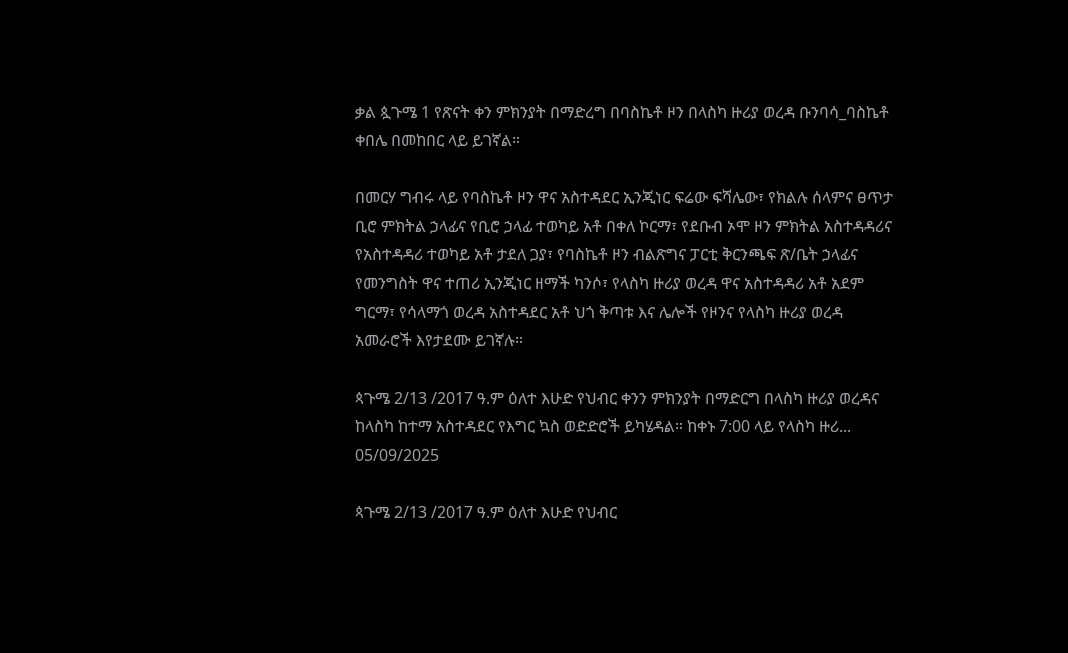ቃል ጷጉሜ 1 የጽናት ቀን ምክንያት በማድረግ በባስኬቶ ዞን በላስካ ዙሪያ ወረዳ ቡንባሳ_ባስኬቶ ቀበሌ በመከበር ላይ ይገኛል።

በመርሃ ግብሩ ላይ የባስኬቶ ዞን ዋና አስተዳደር ኢንጂነር ፍሬው ፍሻሌው፣ የክልሉ ሰላምና ፀጥታ ቢሮ ምክትል ኃላፊና የቢሮ ኃላፊ ተወካይ አቶ በቀለ ኮርማ፣ የደቡብ ኦሞ ዞን ምክትል አስተዳዳሪና የአስተዳዳሪ ተወካይ አቶ ታደለ ጋያ፣ የባስኬቶ ዞን ብልጽግና ፓርቲ ቅርንጫፍ ጽ/ቤት ኃላፊና የመንግስት ዋና ተጠሪ ኢንጂነር ዘማች ካንሶ፣ የላስካ ዙሪያ ወረዳ ዋና አስተዳዳሪ አቶ አደም ግርማ፣ የሳላማጎ ወረዳ አስተዳደር አቶ ህጎ ቅጣቱ እና ሌሎች የዞንና የላስካ ዙሪያ ወረዳ አመራሮች እየታደሙ ይገኛሉ።

ጳጉሜ 2/13 /2017 ዓ.ም ዕለተ እሁድ የህብር ቀንን ምክንያት በማድርግ በላስካ ዙሪያ ወረዳና   ከላስካ ከተማ አስተዳደር የእግር ኳስ ወድድሮች ይካሄዳል። ከቀኑ 7:00 ላይ የላስካ ዙሪ...
05/09/2025

ጳጉሜ 2/13 /2017 ዓ.ም ዕለተ እሁድ የህብር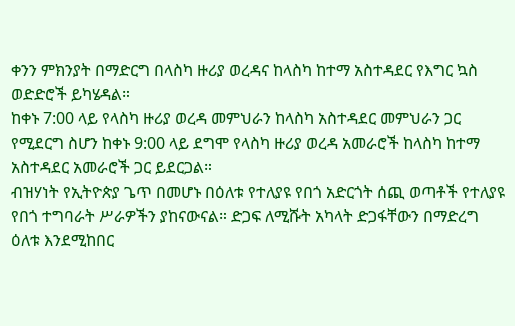ቀንን ምክንያት በማድርግ በላስካ ዙሪያ ወረዳና ከላስካ ከተማ አስተዳደር የእግር ኳስ ወድድሮች ይካሄዳል።
ከቀኑ 7:00 ላይ የላስካ ዙሪያ ወረዳ መምህራን ከላስካ አስተዳደር መምህራን ጋር የሚደርግ ስሆን ከቀኑ 9:00 ላይ ደግሞ የላስካ ዙሪያ ወረዳ አመራሮች ከላስካ ከተማ አስተዳደር አመራሮች ጋር ይደርጋል።
ብዝሃነት የኢትዮጵያ ጌጥ በመሆኑ በዕለቱ የተለያዩ የበጎ አድርጎት ሰጪ ወጣቶች የተለያዩ የበጎ ተግባራት ሥራዎችን ያከናውናል። ድጋፍ ለሚሹት አካላት ድጋፋቸውን በማድረግ ዕለቱ እንደሚከበር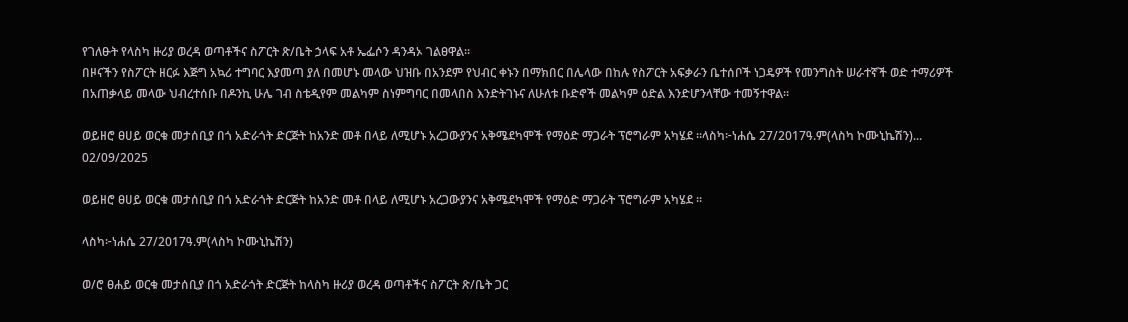የገለፁት የላስካ ዙሪያ ወረዳ ወጣቶችና ስፖርት ጽ/ቤት ኃላፍ አቶ ኤፌሶን ዳንዳኦ ገልፀዋል።
በዞናችን የስፖርት ዘርፉ እጅግ አኳሪ ተግባር እያመጣ ያለ በመሆኑ መላው ህዝቡ በአንደም የህብር ቀኑን በማክበር በሌላው በከሉ የስፖርት አፍቃራን ቤተሰቦች ነጋዴዎች የመንግስት ሠራተኛች ወድ ተማሪዎች በአጠቃላይ መላው ህብረተሰቡ በዶንኪ ሁሌ ገብ ስቴዲየም መልካም ስነምግባር በመላበስ እንድትገኑና ለሁለቱ ቡድኖች መልካም ዕድል እንድሆንላቸው ተመኝተዋል።

ወይዘሮ ፀሀይ ወርቁ መታሰቢያ በጎ አድራጎት ድርጅት ከአንድ መቶ በላይ ለሚሆኑ አረጋውያንና አቅሜደካሞች የማዕድ ማጋራት ፕሮግራም አካሄደ ።ላስካ፦ነሐሴ 27/2017ዓ.ም(ላስካ ኮሙኒኬሽን)...
02/09/2025

ወይዘሮ ፀሀይ ወርቁ መታሰቢያ በጎ አድራጎት ድርጅት ከአንድ መቶ በላይ ለሚሆኑ አረጋውያንና አቅሜደካሞች የማዕድ ማጋራት ፕሮግራም አካሄደ ።

ላስካ፦ነሐሴ 27/2017ዓ.ም(ላስካ ኮሙኒኬሽን)

ወ/ሮ ፀሐይ ወርቁ መታሰቢያ በጎ አድራጎት ድርጅት ከላስካ ዙሪያ ወረዳ ወጣቶችና ስፖርት ጽ/ቤት ጋር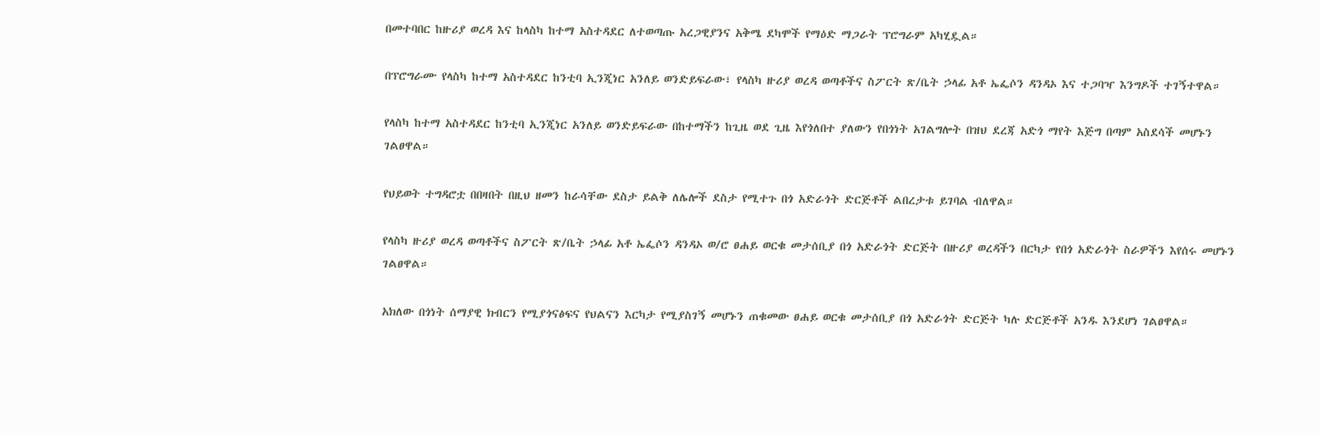በመተባበር ከዙሪያ ወረዳ እና ከላስካ ከተማ አስተዳደር ለተወጣጡ አረጋዊያንና አቅሜ ደካሞች የማዕድ ማጋራት ፕሮግራም አካሂዷል።

በፕሮግራሙ የላስካ ከተማ አስተዳደር ከንቲባ ኢንጂነር አንለይ ወንድይፍራው፣ የላስካ ዙሪያ ወረዳ ወጣቶችና ስፖርት ጽ/ቤት ኃላፊ አቶ ኤፌሶን ዳንዳኦ እና ተጋባዣ እንግዶች ተገኝተዋል።

የላስካ ከተማ አስተዳደር ከንቲባ ኢንጂነር አንለይ ወንድይፍራው በከተማችን ከጊዜ ወደ ጊዜ እየጎለበተ ያለውን የበጎነት አገልግሎት በዝህ ደረጃ አድጎ ማየት እጅግ በጣም አስደሳች መሆኑን ገልፀዋል።

የህይወት ተግዳሮቷ በበዛበት በዚህ ዘመን ከራሳቸው ደስታ ይልቅ ለሌሎች ደስታ የሚተጉ በጎ አድራጎት ድርጅቶች ልበረታቱ ይገባል ብለዋል።

የላስካ ዙሪያ ወረዳ ወጣቶችና ስፖርት ጽ/ቤት ኃላፊ አቶ ኤፌሶን ዳንዳኦ ወ/ሮ ፀሐይ ወርቁ መታሰቢያ በጎ አድራጎት ድርጅት በዙሪያ ወረዳችን በርካታ የበጎ አድራጎት ስራዎችን እየሰሩ መሆኑን ገልፀዋል።

አክለው በጎነት ሰማያዊ ክብርን የሚያጎናፅፍና የህልናን እርካታ የሚያስገኝ መሆኑን ጠቁመው ፀሐይ ወርቁ መታሰቢያ በጎ አድራጎት ድርጅት ካሉ ድርጅቶች አንዱ እንደሆነ ገልፀዋል።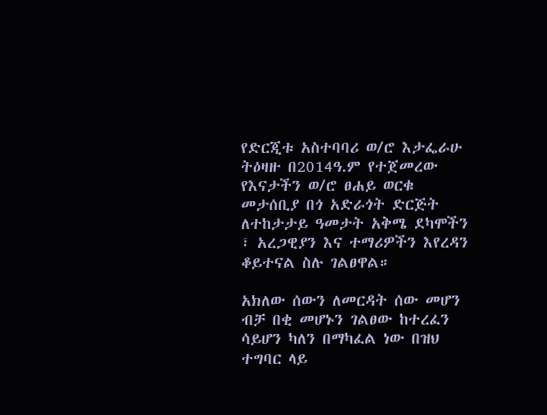የድርጂቱ አስተባባሪ ወ/ሮ እታፌራሁ ትዕዛዙ በ2014ዓ.ም የተጀመረው የእናታችን ወ/ሮ ፀሐይ ወርቁ መታሰቢያ በጎ አድራጎት ድርጅት ለተከታታይ ዓመታት አቅሜ ደካሞችን ፣ አረጋዊያን እና ተማሪዎችን እየረዳን ቆይተናል ስሉ ገልፀዋል።

አክለው ሰውን ለመርዳት ሰው መሆን ብቻ በቂ መሆኑን ገልፀው ከተረፈን ሳይሆን ካለን በማካፈል ነው በዝህ ተግባር ላይ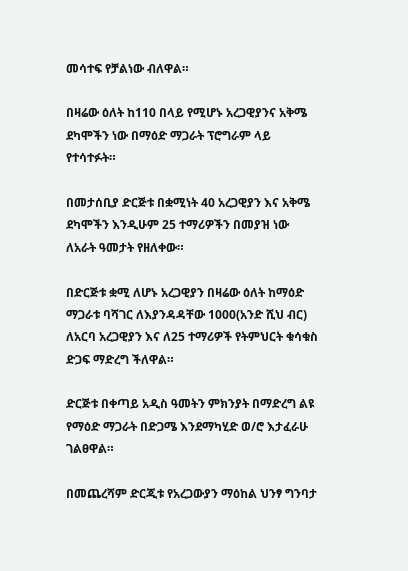መሳተፍ የቻልነው ብለዋል።

በዛሬው ዕለት ከ110 በላይ የሚሆኑ አረጋዊያንና አቅሜ ደካሞችን ነው በማዕድ ማጋራት ፕሮግራም ላይ የተሳተፉት።

በመታሰቢያ ድርጅቱ በቋሚነት 40 አረጋዊያን እና አቅሜ ደካሞችን እንዲሁም 25 ተማሪዎችን በመያዝ ነው ለአራት ዓመታት የዘለቀው።

በድርጅቱ ቋሚ ለሆኑ አረጋዊያን በዛሬው ዕለት ከማዕድ ማጋራቱ ባሻገር ለእያንዳዳቸው 1000(አንድ ሺህ ብር) ለአርባ አረጋዊያን እና ለ25 ተማሪዎች የትምህርት ቁሳቁስ ድጋፍ ማድረግ ችለዋል።

ድርጅቱ በቀጣይ አዲስ ዓመትን ምክንያት በማድረግ ልዩ የማዕድ ማጋራት በድጋሜ እንደማካሂድ ወ/ሮ እታፈራሁ ገልፀዋል።

በመጨረሻም ድርጂቱ የአረጋውያን ማዕከል ህንፃ ግንባታ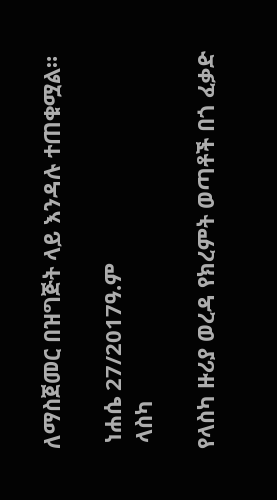ለማስጀመር በዝግጅት ላይ እንዳሉ ተጠቁሟል።

 ነሐሴ 27/2017ዓ.ም
 ላስካ

የላስካ ዙሪያ ወረዳ የክረምት ወጣቶች በጎ ፈቃድ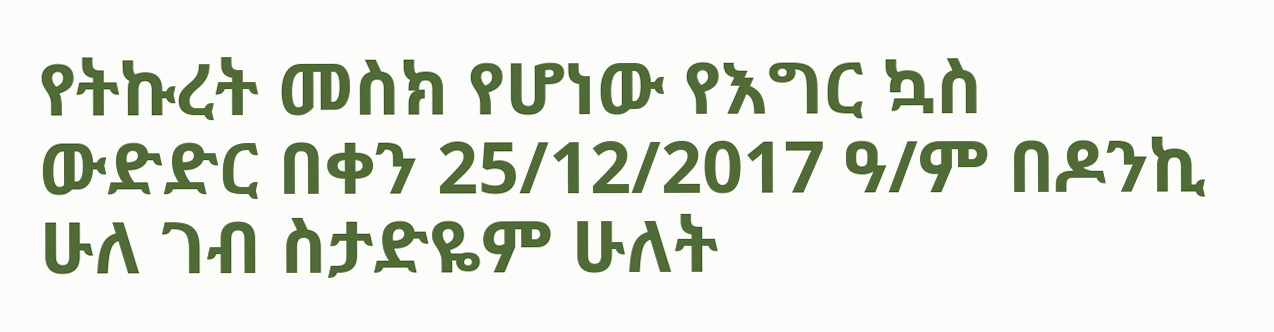የትኩረት መስክ የሆነው የእግር ኳስ ውድድር በቀን 25/12/2017 ዓ/ም በዶንኪ ሁለ ገብ ስታድዬም ሁለት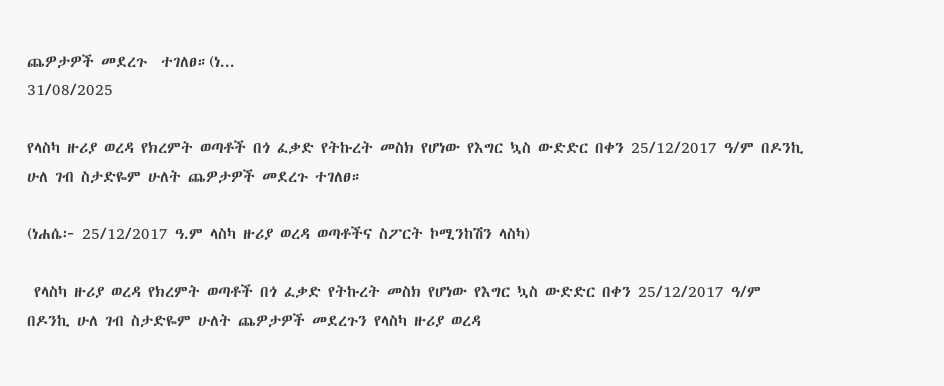ጨዎታዎች መደረጉ  ተገለፀ።(ነ...
31/08/2025

የላስካ ዙሪያ ወረዳ የክረምት ወጣቶች በጎ ፈቃድ የትኩረት መስክ የሆነው የእግር ኳስ ውድድር በቀን 25/12/2017 ዓ/ም በዶንኪ ሁለ ገብ ስታድዬም ሁለት ጨዎታዎች መደረጉ ተገለፀ።

(ነሐሴ፦ 25/12/2017 ዓ.ም ላስካ ዙሪያ ወረዳ ወጣቶችና ስፖርት ኮሚንከሽን ላስካ)

 የላስካ ዙሪያ ወረዳ የክረምት ወጣቶች በጎ ፈቃድ የትኩረት መስክ የሆነው የእግር ኳስ ውድድር በቀን 25/12/2017 ዓ/ም በዶንኪ ሁለ ገብ ስታድዬም ሁለት ጨዎታዎች መደረጉን የላስካ ዙሪያ ወረዳ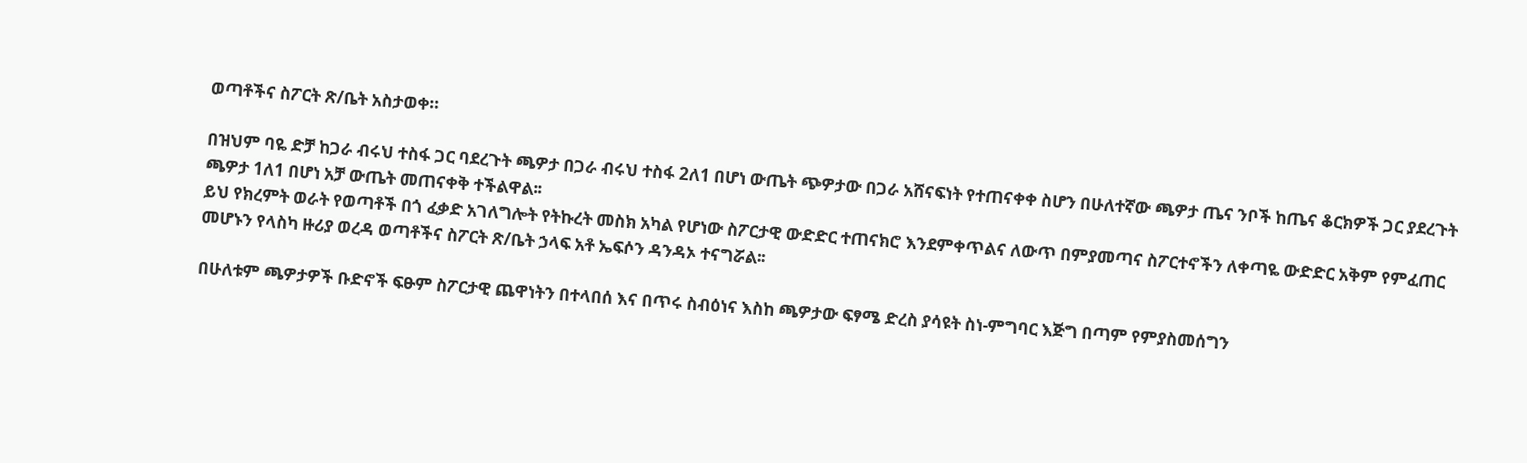ወጣቶችና ስፖርት ጽ/ቤት አስታወቀ።

በዝህም ባዬ ድቻ ከጋራ ብሩህ ተስፋ ጋር ባደረጉት ጫዎታ በጋራ ብሩህ ተስፋ 2ለ1 በሆነ ውጤት ጭዎታው በጋራ አሸናፍነት የተጠናቀቀ ስሆን በሁለተኛው ጫዎታ ጤና ንቦች ከጤና ቆርክዎች ጋር ያደረጉት ጫዎታ 1ለ1 በሆነ አቻ ውጤት መጠናቀቅ ተችልዋል፡፡
ይህ የክረምት ወራት የወጣቶች በጎ ፈቃድ አገለግሎት የትኩረት መስክ አካል የሆነው ስፖርታዊ ውድድር ተጠናክሮ እንደምቀጥልና ለውጥ በምያመጣና ስፖርተኖችን ለቀጣዬ ውድድር አቅም የምፈጠር መሆኑን የላስካ ዙሪያ ወረዳ ወጣቶችና ስፖርት ጽ/ቤት ኃላፍ አቶ ኤፍሶን ዳንዳኦ ተናግሯል፡፡

በሁለቱም ጫዎታዎች ቡድኖች ፍፁም ስፖርታዊ ጨዋነትን በተላበሰ እና በጥሩ ስብዕነና እስከ ጫዎታው ፍፃሜ ድረስ ያሳዩት ስነ-ምግባር እጅግ በጣም የምያስመሰግን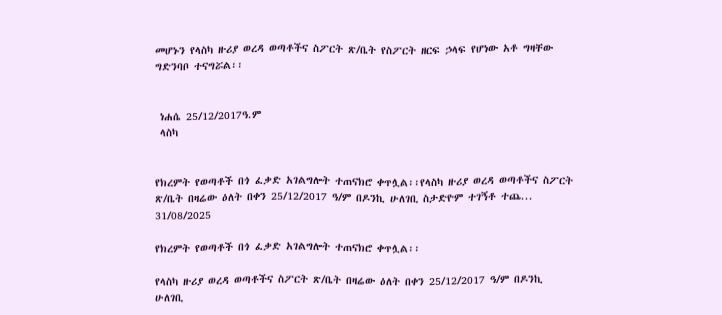መሆኑን የላስካ ዙሪያ ወረዳ ወጣቶችና ስፖርት ጽ/ቤት የስፖርት ዘርፍ ኃላፍ የሆነው አቶ ግዛቸው ግድንባቦ ተናግሯል፡፡


 ነሐሴ 25/12/2017ዓ.ም
 ላስካ


የክረምት የወጣቶች በጎ ፈቃድ አገልግሎት ተጠናክሮ ቀጥሏል፡፡የላስካ ዙሪያ ወረዳ ወጣቶችና ስፖርት ጽ/ቤት በዛሬው ዕለት በቀን 25/12/2017 ዓ/ም በዶንኪ ሁለገቢ ስታድዮም ተገኝቶ ተጨ...
31/08/2025

የክረምት የወጣቶች በጎ ፈቃድ አገልግሎት ተጠናክሮ ቀጥሏል፡፡

የላስካ ዙሪያ ወረዳ ወጣቶችና ስፖርት ጽ/ቤት በዛሬው ዕለት በቀን 25/12/2017 ዓ/ም በዶንኪ ሁለገቢ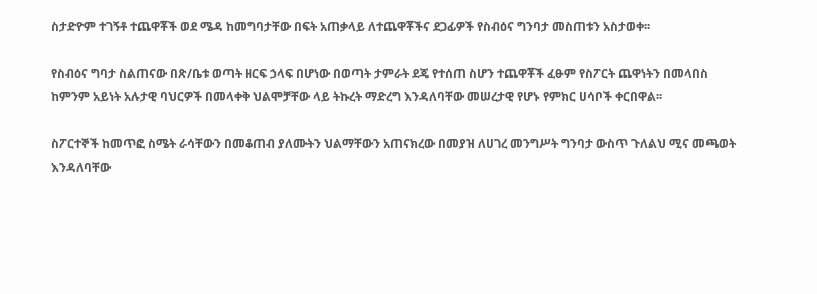ስታድዮም ተገኝቶ ተጨዋቾች ወደ ሜዳ ከመግባታቸው በፍት አጠቃላይ ለተጨዋቾችና ደጋፊዎች የስብዕና ግንባታ መስጠቱን አስታወቀ፡፡

የስብዕና ግባታ ስልጠናው በጽ/ቤቱ ወጣት ዘርፍ ኃላፍ በሆነው በወጣት ታምራት ደጄ የተሰጠ ስሆን ተጨዋቾች ፈፁም የስፖርት ጨዋነትን በመላበስ ከምንም አይነት አሉታዊ ባህርዎች በመላቀቅ ህልሞቻቸው ላይ ትኩረት ማድረግ እንዳለባቸው መሠረታዊ የሆኑ የምክር ሀሳቦች ቀርበዋል፡፡

ስፖርተኞች ከመጥፎ ስሜት ራሳቸውን በመቆጠብ ያለሙትን ህልማቸውን አጠናክረው በመያዝ ለሀገረ መንግሥት ግንባታ ውስጥ ጉለልህ ሚና መጫወት እንዳለባቸው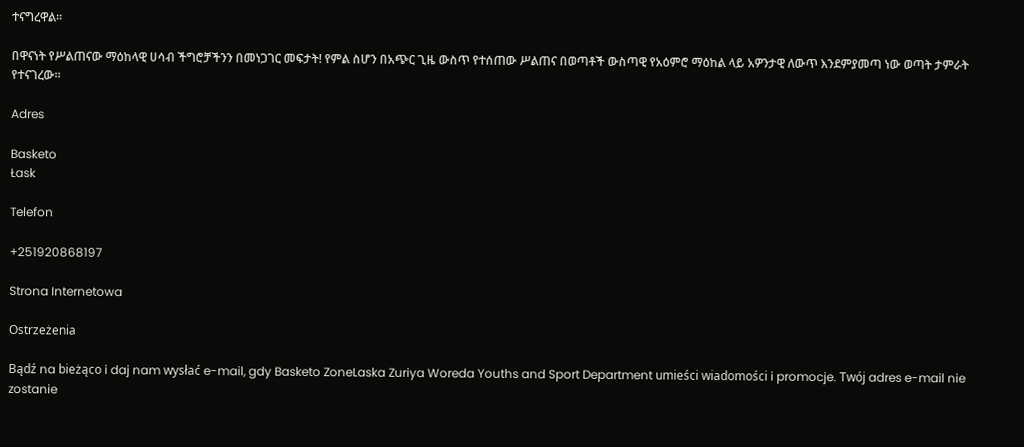ተናግረዋል፡፡

በዋናነት የሥልጠናው ማዕከላዊ ሀሳብ ችግሮቻችንን በመነጋገር መፍታት! የምል ስሆን በአጭር ጊዜ ውስጥ የተሰጠው ሥልጠና በወጣቶች ውስጣዊ የአዕምሮ ማዕከል ላይ አዎንታዊ ለውጥ እንደምያመጣ ነው ወጣት ታምራት የተናገረው፡፡

Adres

Basketo
Łask

Telefon

+251920868197

Strona Internetowa

Ostrzeżenia

Bądź na bieżąco i daj nam wysłać e-mail, gdy Basketo ZoneLaska Zuriya Woreda Youths and Sport Department umieści wiadomości i promocje. Twój adres e-mail nie zostanie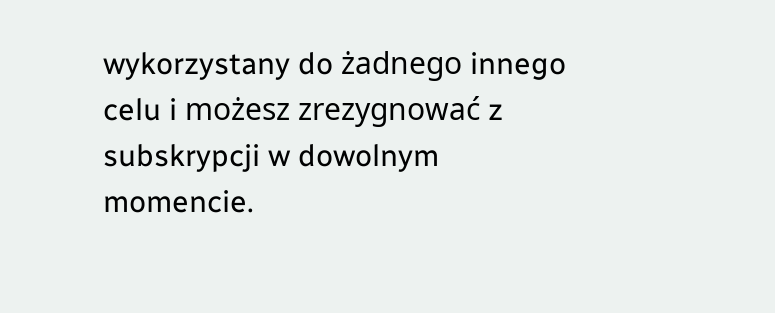wykorzystany do żadnego innego celu i możesz zrezygnować z subskrypcji w dowolnym momencie.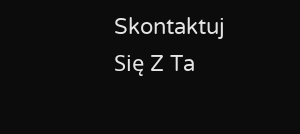Skontaktuj Się Z Ta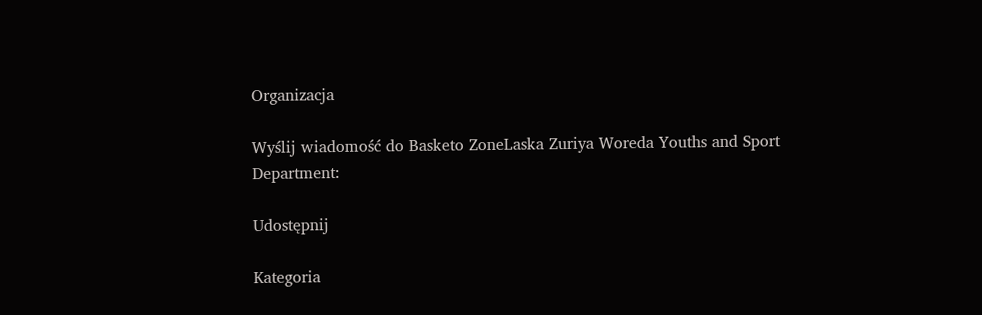Organizacja

Wyślij wiadomość do Basketo ZoneLaska Zuriya Woreda Youths and Sport Department:

Udostępnij

Kategoria